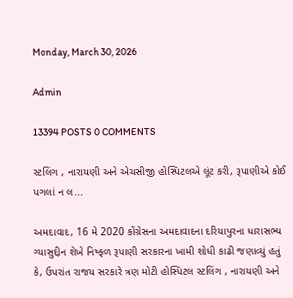Monday, March 30, 2026

Admin

13394 POSTS 0 COMMENTS

સ્ટલિંગ , નારાયણી અને એચસીજી હોસ્પિટલએ લૂંટ કરી, રૂપાણીએ કોઈ પગલાં ન લ...

અમદાવાદ, 16 મે 2020 કોંગ્રેસના અમદાવાદના દરિયાપુરના ધારાસભ્ય ગ્યાસુદ્દીન શેખે નિષ્ફળ રૂપાણી સરકારના ખામી શોધી કાઢી જણાવ્યું હતું કે, ઉપરાંત રાજય સરકારે ત્રણ મોટી હોસ્પિટલ સ્ટલિંગ , નારાયણી અને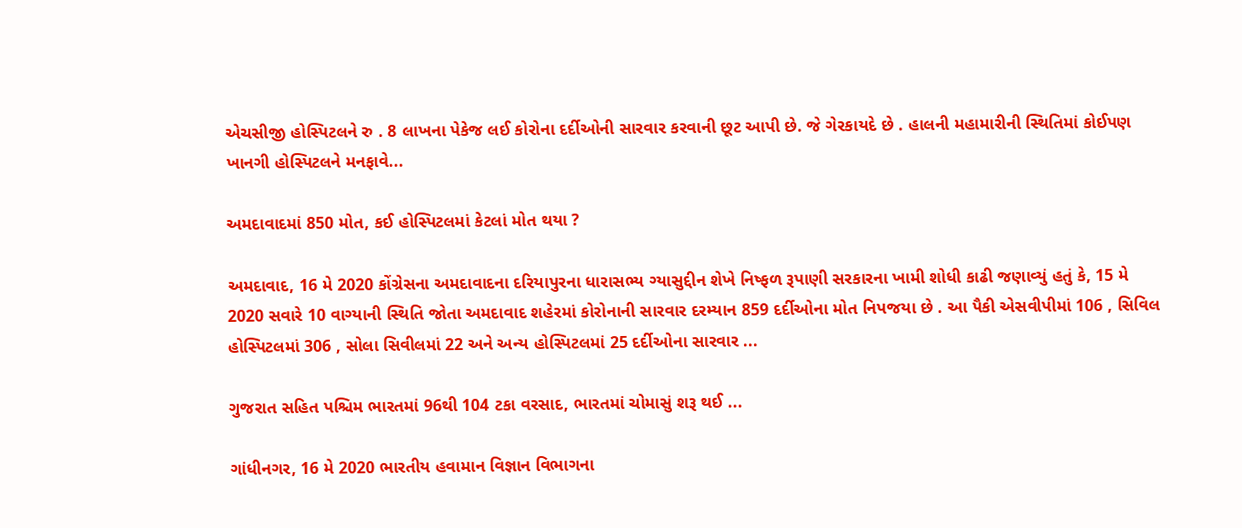એચસીજી હોસ્પિટલને રુ . 8 લાખના પેકેજ લઈ કોરોના દર્દીઓની સારવાર કરવાની છૂટ આપી છે. જે ગેરકાયદે છે . હાલની મહામારીની સ્થિતિમાં કોઈપણ ખાનગી હોસ્પિટલને મનફાવે...

અમદાવાદમાં 850 મોત, કઈ હોસ્પિટલમાં કેટલાં મોત થયા ?

અમદાવાદ, 16 મે 2020 કોંગ્રેસના અમદાવાદના દરિયાપુરના ધારાસભ્ય ગ્યાસુદ્દીન શેખે નિષ્ફળ રૂપાણી સરકારના ખામી શોધી કાઢી જણાવ્યું હતું કે, 15 મે 2020 સવારે 10 વાગ્યાની સ્થિતિ જોતા અમદાવાદ શહેરમાં કોરોનાની સારવાર દરમ્યાન 859 દર્દીઓના મોત નિપજયા છે . આ પૈકી એસવીપીમાં 106 , સિવિલ હોસ્પિટલમાં 306 , સોલા સિવીલમાં 22 અને અન્ય હોસ્પિટલમાં 25 દર્દીઓના સારવાર ...

ગુજરાત સહિત પશ્ચિમ ભારતમાં 96થી 104 ટકા વરસાદ, ભારતમાં ચોમાસું શરૂ થઈ ...

ગાંધીનગર, 16 મે 2020 ભારતીય હવામાન વિજ્ઞાન વિભાગના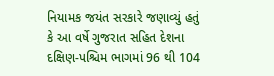નિયામક જયંત સરકારે જણાવ્યું હતું કે આ વર્ષે ગુજરાત સહિત દેશના દક્ષિણ-પશ્ચિમ ભાગમાં 96 થી 104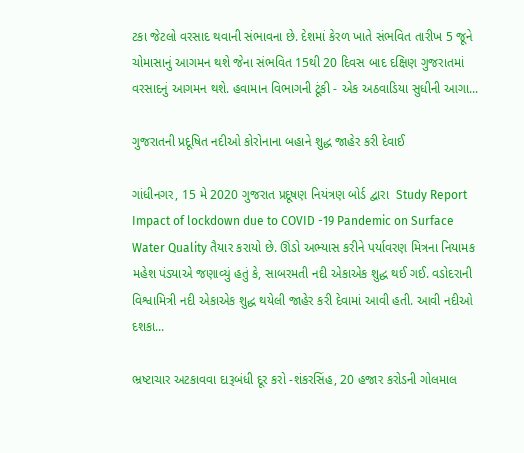ટકા જેટલો વરસાદ થવાની સંભાવના છે. દેશમાં કેરળ ખાતે સંભવિત તારીખ 5 જૂને ચોમાસાનું આગમન થશે જેના સંભવિત 15થી 20 દિવસ બાદ દક્ષિણ ગુજરાતમાં વરસાદનું આગમન થશે. હવામાન વિભાગની ટૂંકી - એક અઠવાડિયા સુધીની આગા...

ગુજરાતની પ્રદૂષિત નદીઓ કોરોનાના બહાને શુદ્ધ જાહેર કરી દેવાઈ

ગાંધીનગર, 15 મે 2020 ગુજરાત પ્રદૂષણ નિયંત્રણ બોર્ડ દ્વારા  Study Report  Impact of lockdown due to COVID -19 Pandemic on Surface Water Quality તૈયાર કરાયો છે. ઊંડો અભ્યાસ કરીને પર્યાવરણ મિત્રના નિયામક મહેશ પંડ્યાએ જણાવ્યું હતું કે, સાબરમતી નદી એકાએક શુદ્ધ થઈ ગઈ. વડોદરાની વિશ્વામિત્રી નદી એકાએક શુદ્ધ થયેલી જાહેર કરી દેવામાં આવી હતી. આવી નદીઓ દશકા...

ભ્રષ્ટાચાર અટકાવવા દારૂબંધી દૂર કરો -શંકરસિંહ, 20 હજાર કરોડની ગોલમાલ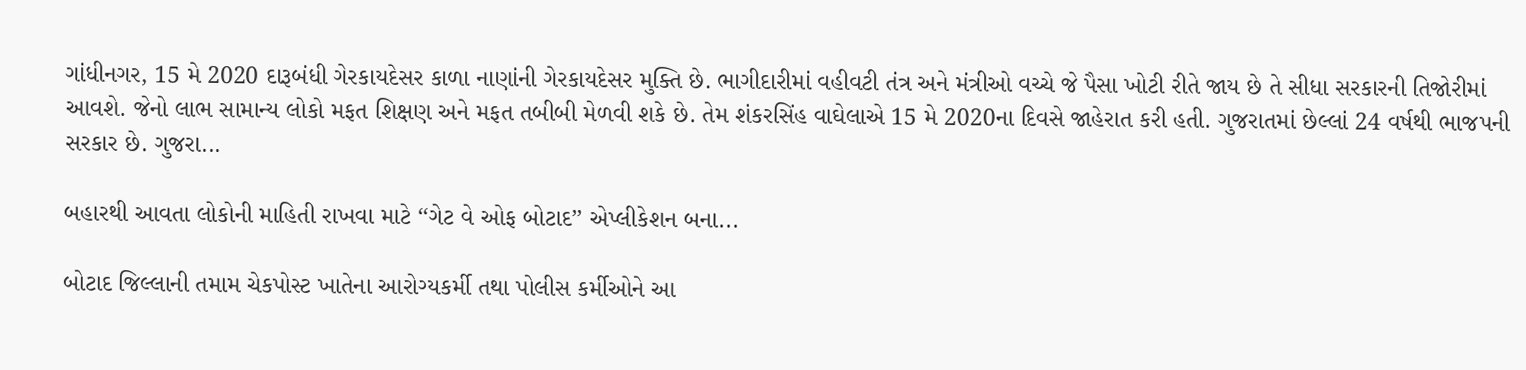ગાંધીનગર, 15 મે 2020 દારૂબંધી ગેરકાયદેસર કાળા નાણાંની ગેરકાયદેસર મુક્તિ છે. ભાગીદારીમાં વહીવટી તંત્ર અને મંત્રીઓ વચ્ચે જે પૈસા ખોટી રીતે જાય છે તે સીધા સરકારની તિજોરીમાં આવશે. જેનો લાભ સામાન્ય લોકો મફત શિક્ષણ અને મફત તબીબી મેળવી શકે છે. તેમ શંકરસિંહ વાઘેલાએ 15 મે 2020ના દિવસે જાહેરાત કરી હતી. ગુજરાતમાં છેલ્લાં 24 વર્ષથી ભાજપની સરકાર છે. ગુજરા...

બહારથી આવતા લોકોની માહિતી રાખવા માટે ‘‘ગેટ વે ઓફ બોટાદ’’ એપ્લીકેશન બના...

બોટાદ જિલ્લાની તમામ ચેકપોસ્ટ ખાતેના આરોગ્યકર્મી તથા પોલીસ કર્મીઓને આ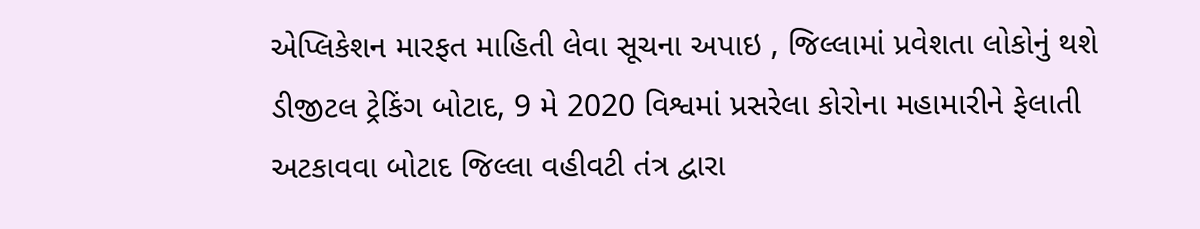એપ્લિકેશન મારફત માહિતી લેવા સૂચના અપાઇ , જિલ્લામાં પ્રવેશતા લોકોનું થશે ડીજીટલ ટ્રેકિંગ બોટાદ, 9 મે 2020 વિશ્વમાં પ્રસરેલા કોરોના મહામારીને ફેલાતી અટકાવવા બોટાદ જિલ્લા વહીવટી તંત્ર દ્વારા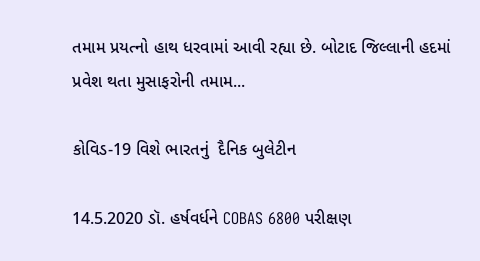તમામ પ્રયત્નો હાથ ધરવામાં આવી રહ્યા છે. બોટાદ જિલ્લાની હદમાં પ્રવેશ થતા મુસાફરોની તમામ...

કોવિડ-19 વિશે ભારતનું  દૈનિક બુલેટીન

14.5.2020 ડૉ. હર્ષવર્ધને COBAS 6800 પરીક્ષણ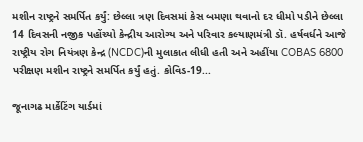મશીન રાષ્ટ્રને સમર્પિત કર્યું: છેલ્લા ત્રણ દિવસમાં કેસ બમણા થવાનો દર ધીમો પડીને છેલ્લા 14 દિવસની નજીક પહોંચ્યો કેન્દ્રીય આરોગ્ય અને પરિવાર કલ્યાણમંત્રી ડૉ. હર્ષવર્ધને આજે રાષ્ટ્રીય રોગ નિયંત્રણ કેન્દ્ર (NCDC)ની મુલાકાત લીધી હતી અને અહીંયા COBAS 6800 પરીક્ષણ મશીન રાષ્ટ્રને સમર્પિત કર્યું હતું. કોવિડ-19...

જૂનાગઢ માર્કેટિંગ યાર્ડમાં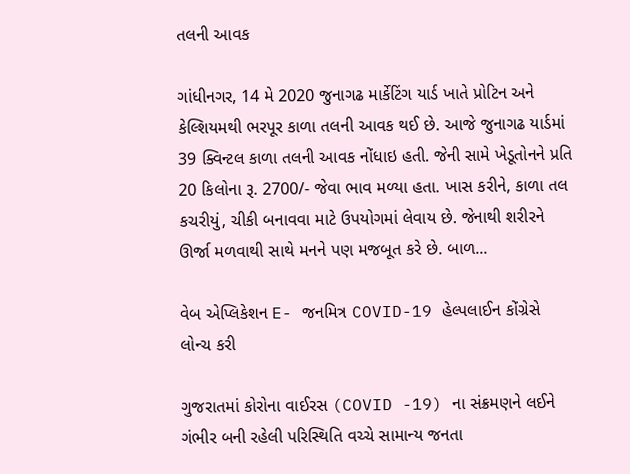તલની આવક

ગાંધીનગર, 14 મે 2020 જુનાગઢ માર્કેટિંગ યાર્ડ ખાતે પ્રોટિન અને કેલ્શિયમથી ભરપૂર કાળા તલની આવક થઈ છે. આજે જુનાગઢ યાર્ડમાં 39 ક્વિન્ટલ કાળા તલની આવક નોંધાઇ હતી. જેની સામે ખેડૂતોનને પ્રતિ 20 કિલોના રૂ. 2700/- જેવા ભાવ મળ્યા હતા. ખાસ કરીને, કાળા તલ કચરીયું, ચીકી બનાવવા માટે ઉપયોગમાં લેવાય છે. જેનાથી શરીરને ઊર્જા મળવાથી સાથે મનને પણ મજબૂત કરે છે. બાળ...

વેબ એપ્લિકેશન E- જનમિત્ર COVID-19 હેલ્પલાઈન કોંગ્રેસે લોન્ચ કરી

ગુજરાતમાં કોરોના વાઈરસ (COVID -19) ના સંક્રમણને લઈને ગંભીર બની રહેલી પરિસ્થિતિ વચ્ચે સામાન્ય જનતા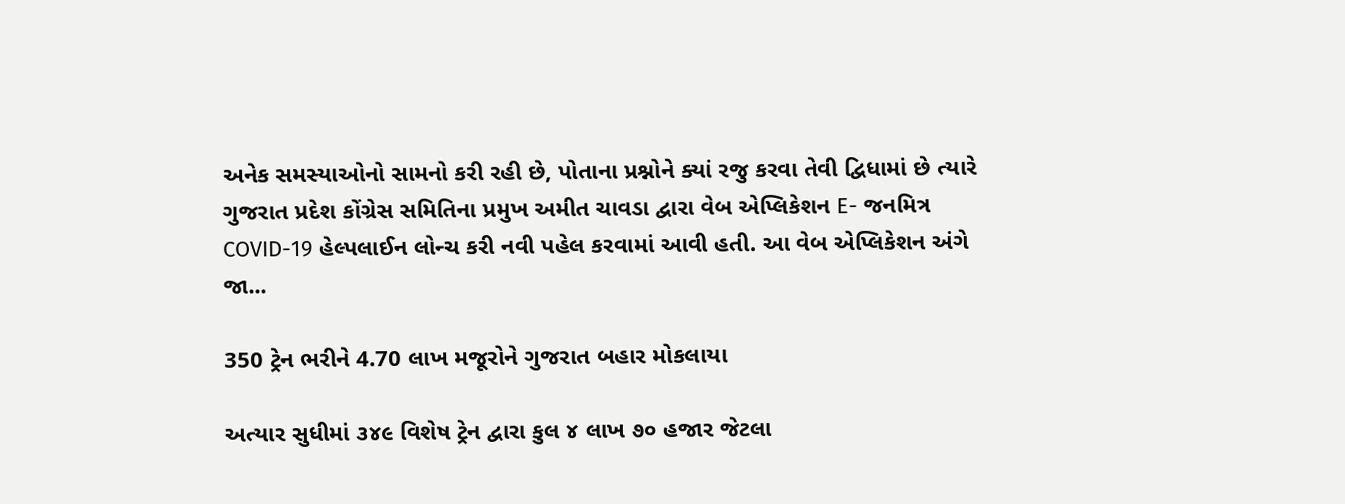અનેક સમસ્યાઓનો સામનો કરી રહી છે, પોતાના પ્રશ્નોને ક્યાં રજુ કરવા તેવી દ્વિધામાં છે ત્યારે ગુજરાત પ્રદેશ કોંગ્રેસ સમિતિના પ્રમુખ અમીત ચાવડા દ્વારા વેબ એપ્લિકેશન E- જનમિત્ર COVID-19 હેલ્પલાઈન લોન્ચ કરી નવી પહેલ કરવામાં આવી હતી. આ વેબ એપ્લિકેશન અંગે જા...

350 ટ્રેન ભરીને 4.70 લાખ મજૂરોને ગુજરાત બહાર મોકલાયા

અત્યાર સુધીમાં ૩૪૯ વિશેષ ટ્રેન દ્વારા કુલ ૪ લાખ ૭૦ હજાર જેટલા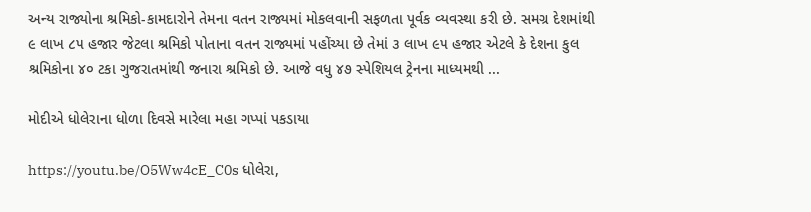અન્ય રાજ્યોના શ્રમિકો-કામદારોને તેમના વતન રાજ્યમાં મોકલવાની સફળતા પૂર્વક વ્યવસ્થા કરી છે. સમગ્ર દેશમાંથી ૯ લાખ ૮૫ હજાર જેટલા શ્રમિકો પોતાના વતન રાજ્યમાં પહોંચ્યા છે તેમાં ૩ લાખ ૯૫ હજાર એટલે કે દેશના કુલ શ્રમિકોના ૪૦ ટકા ગુજરાતમાંથી જનારા શ્રમિકો છે. આજે વધુ ૪૭ સ્પેશિયલ ટ્રેનના માધ્યમથી ...

મોદીએ ધોલેરાના ધોળા દિવસે મારેલા મહા ગપ્પાં પકડાયા

https://youtu.be/O5Ww4cE_C0s ધોલેરા,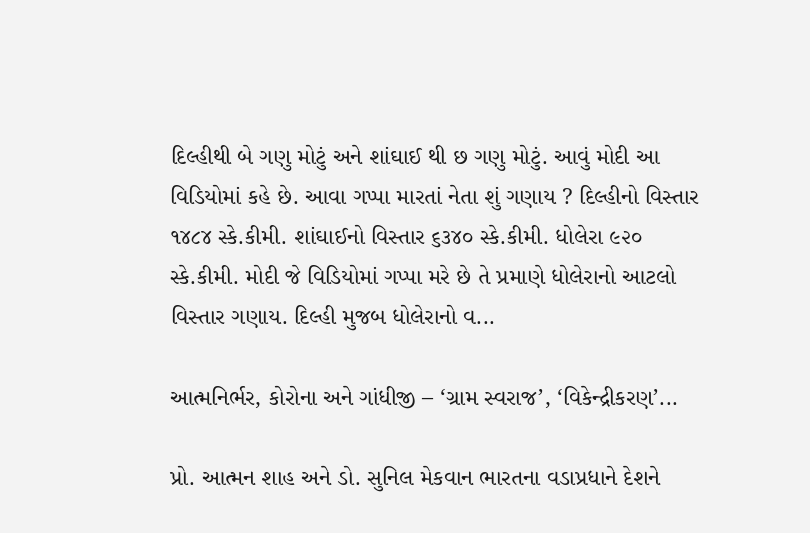દિલ્હીથી બે ગણુ મોટું અને શાંઘાઈ થી છ ગણુ મોટું. આવું મોદી આ વિડિયોમાં કહે છે. આવા ગપ્પા મારતાં નેતા શું ગણાય ? દિલ્હીનો વિસ્તાર ૧૪૮૪ સ્કે.કીમી. શાંઘાઈનો વિસ્તાર ૬૩૪૦ સ્કે.કીમી. ધોલેરા ૯૨૦ સ્કે.કીમી. મોદી જે વિડિયોમાં ગપ્પા મરે છે તે પ્રમાણે ધોલેરાનો આટલો વિસ્તાર ગણાય. દિલ્હી મુજબ ધોલેરાનો વ...

આત્મનિર્ભર, કોરોના અને ગાંધીજી – ‘ગ્રામ સ્વરાજ’, ‘વિકેન્દ્રીકરણ’...

પ્રો. આત્મન શાહ અને ડો. સુનિલ મેકવાન ભારતના વડાપ્રધાને દેશને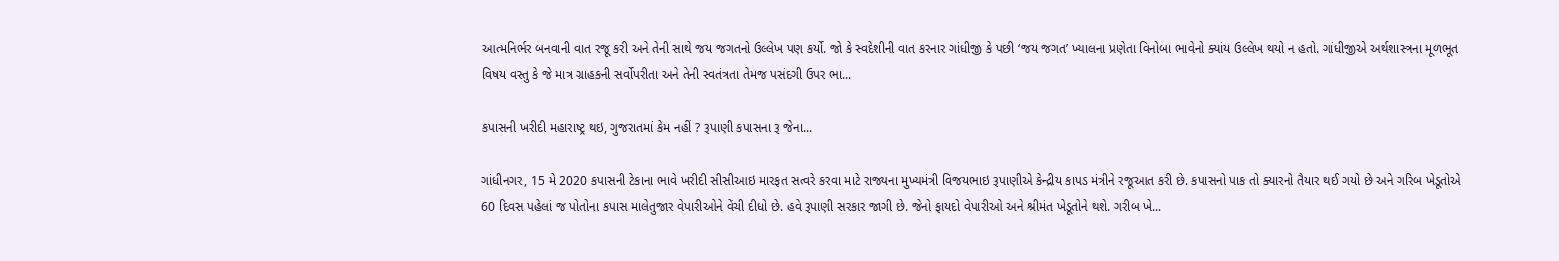આત્મનિર્ભર બનવાની વાત રજૂ કરી અને તેની સાથે જય જગતનો ઉલ્લેખ પણ કર્યો. જો કે સ્વદેશીની વાત કરનાર ગાંધીજી કે પછી ‘જય જગત’ ખ્યાલના પ્રણેતા વિનોબા ભાવેનો ક્યાંય ઉલ્લેખ થયો ન હતો. ગાંધીજીએ અર્થશાસ્ત્રના મૂળભૂત વિષય વસ્તુ કે જે માત્ર ગ્રાહકની સર્વોપરીતા અને તેની સ્વતંત્રતા તેમજ પસંદગી ઉપર ભા...

કપાસની ખરીદી મહારાષ્ટ્ર થઇ, ગુજરાતમાં કેમ નહીં ? રૂપાણી કપાસના રૂ જેના...

ગાંધીનગર, 15 મે 2020 કપાસની ટેકાના ભાવે ખરીદી સીસીઆઇ મારફત સત્વરે કરવા માટે રાજ્યના મુખ્યમંત્રી વિજયભાઇ રૂપાણીએ કેન્દ્રીય કાપડ મંત્રીને રજૂઆત કરી છે. કપાસનો પાક તો ક્યારનો તૈયાર થઈ ગયો છે અને ગરિબ ખેડૂતોએ 60 દિવસ પહેલાં જ પોતોના કપાસ માલેતુજાર વેપારીઓને વેંચી દીધો છે. હવે રૂપાણી સરકાર જાગી છે. જેનો ફાયદો વેપારીઓ અને શ્રીમંત ખેડૂતોને થશે. ગરીબ ખે...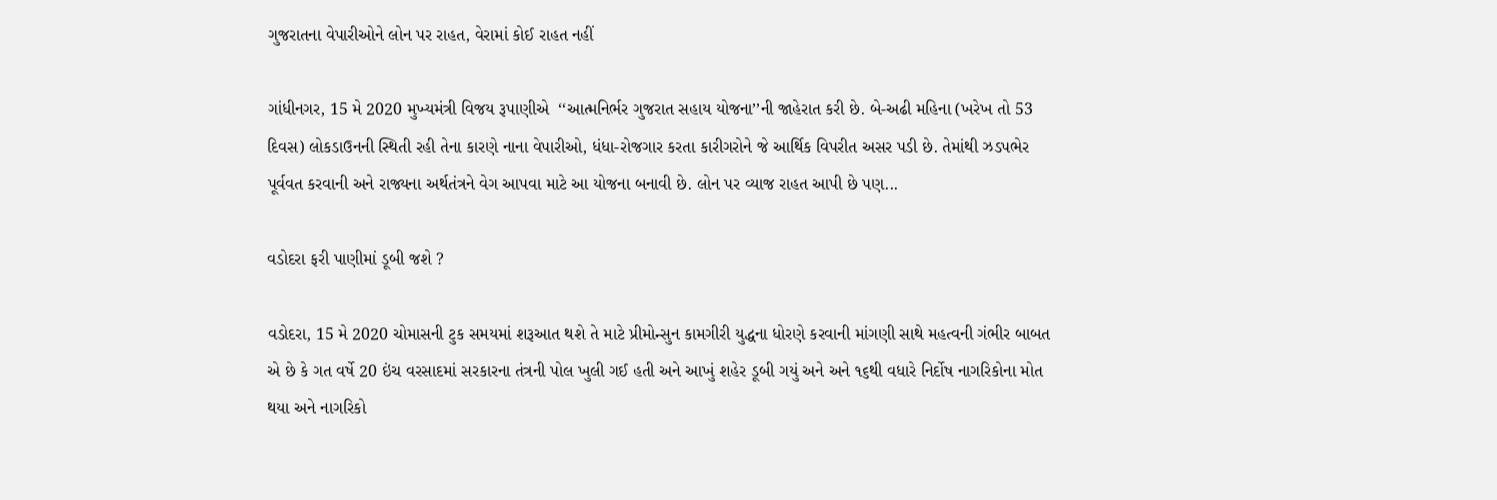ગુજરાતના વેપારીઓને લોન પર રાહત, વેરામાં કોઈ રાહત નહીં

ગાંધીનગર, 15 મે 2020 મુખ્યમંત્રી વિજય રૂપાણીએ  ‘‘આત્મનિર્ભર ગુજરાત સહાય યોજના’’ની જાહેરાત કરી છે. બે-અઢી મહિના (ખરેખ તો 53 દિવસ) લોકડાઉનની સ્થિતી રહી તેના કારણે નાના વેપારીઓ, ધંધા-રોજગાર કરતા કારીગરોને જે આર્થિક વિપરીત અસર પડી છે. તેમાંથી ઝડપભેર પૂર્વવત કરવાની અને રાજ્યના અર્થતંત્રને વેગ આપવા માટે આ યોજના બનાવી છે. લોન પર વ્યાજ રાહત આપી છે પણ...

વડોદરા ફરી પાણીમાં ડૂબી જશે ?

વડોદરા, 15 મે 2020 ચોમાસની ટુક સમયમાં શરૂઆત થશે તે માટે પ્રીમોન્સુન કામગીરી યુદ્ધના ધોરણે કરવાની માંગણી સાથે મહત્વની ગંભીર બાબત એ છે કે ગત વર્ષે 20 ઇંચ વરસાદમાં સરકારના તંત્રની પોલ ખુલી ગઈ હતી અને આખું શહેર ડૂબી ગયું અને અને ૧૬થી વધારે નિર્દોષ નાગરિકોના મોત થયા અને નાગરિકો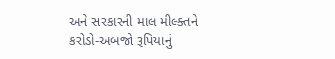અને સરકારની માલ મીલ્ક્તને કરોડો-અબજો રૂપિયાનું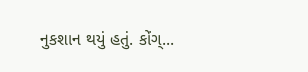નુકશાન થયું હતું. કોંગ્...